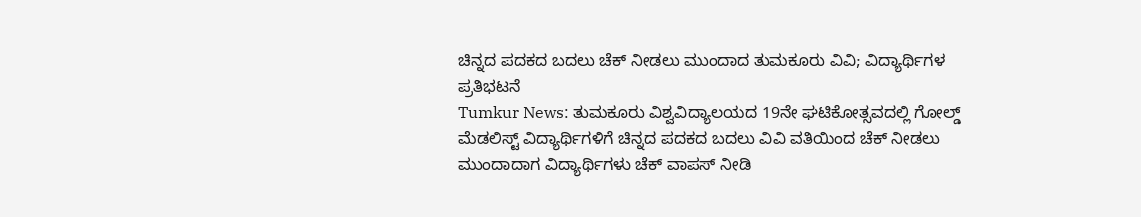ಚಿನ್ನದ ಪದಕದ ಬದಲು ಚೆಕ್ ನೀಡಲು ಮುಂದಾದ ತುಮಕೂರು ವಿವಿ; ವಿದ್ಯಾರ್ಥಿಗಳ ಪ್ರತಿಭಟನೆ
Tumkur News: ತುಮಕೂರು ವಿಶ್ವವಿದ್ಯಾಲಯದ 19ನೇ ಘಟಿಕೋತ್ಸವದಲ್ಲಿ ಗೋಲ್ಡ್ ಮೆಡಲಿಸ್ಟ್ ವಿದ್ಯಾರ್ಥಿಗಳಿಗೆ ಚಿನ್ನದ ಪದಕದ ಬದಲು ವಿವಿ ವತಿಯಿಂದ ಚೆಕ್ ನೀಡಲು ಮುಂದಾದಾಗ ವಿದ್ಯಾರ್ಥಿಗಳು ಚೆಕ್ ವಾಪಸ್ ನೀಡಿ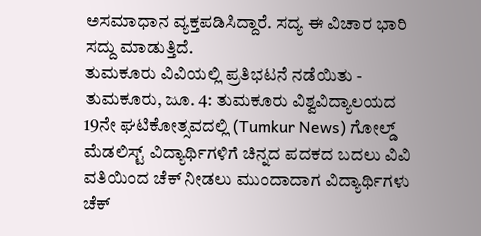ಅಸಮಾಧಾನ ವ್ಯಕ್ತಪಡಿಸಿದ್ದಾರೆ. ಸದ್ಯ ಈ ವಿಚಾರ ಭಾರಿ ಸದ್ದು ಮಾಡುತ್ತಿದೆ.
ತುಮಕೂರು ವಿವಿಯಲ್ಲಿ ಪ್ರತಿಭಟನೆ ನಡೆಯಿತು -
ತುಮಕೂರು, ಜೂ. 4: ತುಮಕೂರು ವಿಶ್ವವಿದ್ಯಾಲಯದ 19ನೇ ಘಟಿಕೋತ್ಸವದಲ್ಲಿ (Tumkur News) ಗೋಲ್ಡ್ ಮೆಡಲಿಸ್ಟ್ ವಿದ್ಯಾರ್ಥಿಗಳಿಗೆ ಚಿನ್ನದ ಪದಕದ ಬದಲು ವಿವಿ ವತಿಯಿಂದ ಚೆಕ್ ನೀಡಲು ಮುಂದಾದಾಗ ವಿದ್ಯಾರ್ಥಿಗಳು ಚೆಕ್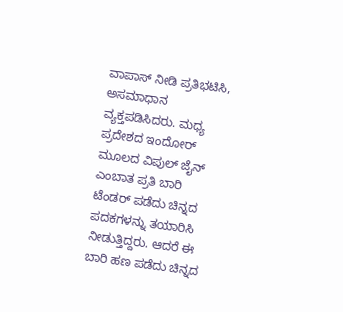ವಾಪಾಸ್ ನೀಡಿ ಪ್ರತಿಭಟಿಸಿ, ಅಸಮಾಧಾನ ವ್ಯಕ್ತಪಡಿಸಿದರು. ಮಧ್ಯ ಪ್ರದೇಶದ ಇಂದೋರ್ ಮೂಲದ ವಿಪುಲ್ ಜೈನ್ ಎಂಬಾತ ಪ್ರತಿ ಬಾರಿ ಟೆಂಡರ್ ಪಡೆದು ಚಿನ್ನದ ಪದಕಗಳನ್ನು ತಯಾರಿಸಿ ನೀಡುತ್ತಿದ್ದರು. ಆದರೆ ಈ ಬಾರಿ ಹಣ ಪಡೆದು ಚಿನ್ನದ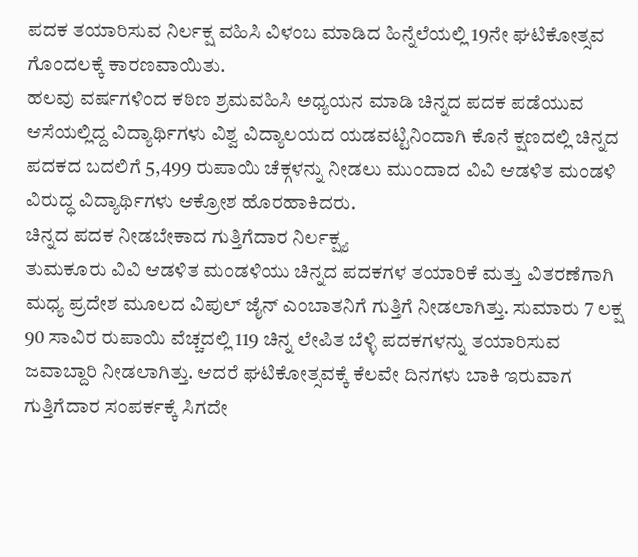ಪದಕ ತಯಾರಿಸುವ ನಿರ್ಲಕ್ಷ ವಹಿಸಿ ವಿಳಂಬ ಮಾಡಿದ ಹಿನ್ನೆಲೆಯಲ್ಲಿ 19ನೇ ಘಟಿಕೋತ್ಸವ ಗೊಂದಲಕ್ಕೆ ಕಾರಣವಾಯಿತು.
ಹಲವು ವರ್ಷಗಳಿಂದ ಕಠಿಣ ಶ್ರಮವಹಿಸಿ ಅಧ್ಯಯನ ಮಾಡಿ ಚಿನ್ನದ ಪದಕ ಪಡೆಯುವ ಆಸೆಯಲ್ಲಿದ್ದ ವಿದ್ಯಾರ್ಥಿಗಳು ವಿಶ್ವ ವಿದ್ಯಾಲಯದ ಯಡವಟ್ಟಿನಿಂದಾಗಿ ಕೊನೆ ಕ್ಷಣದಲ್ಲಿ ಚಿನ್ನದ ಪದಕದ ಬದಲಿಗೆ 5,499 ರುಪಾಯಿ ಚೆಕ್ಗಳನ್ನು ನೀಡಲು ಮುಂದಾದ ವಿವಿ ಆಡಳಿತ ಮಂಡಳಿ ವಿರುದ್ಧ ವಿದ್ಯಾರ್ಥಿಗಳು ಆಕ್ರೋಶ ಹೊರಹಾಕಿದರು.
ಚಿನ್ನದ ಪದಕ ನೀಡಬೇಕಾದ ಗುತ್ತಿಗೆದಾರ ನಿರ್ಲಕ್ಷ್ಯ
ತುಮಕೂರು ವಿವಿ ಆಡಳಿತ ಮಂಡಳಿಯು ಚಿನ್ನದ ಪದಕಗಳ ತಯಾರಿಕೆ ಮತ್ತು ವಿತರಣೆಗಾಗಿ ಮಧ್ಯ ಪ್ರದೇಶ ಮೂಲದ ವಿಪುಲ್ ಜೈನ್ ಎಂಬಾತನಿಗೆ ಗುತ್ತಿಗೆ ನೀಡಲಾಗಿತ್ತು. ಸುಮಾರು 7 ಲಕ್ಷ 90 ಸಾವಿರ ರುಪಾಯಿ ವೆಚ್ಚದಲ್ಲಿ 119 ಚಿನ್ನ ಲೇಪಿತ ಬೆಳ್ಳಿ ಪದಕಗಳನ್ನು ತಯಾರಿಸುವ ಜವಾಬ್ದಾರಿ ನೀಡಲಾಗಿತ್ತು. ಆದರೆ ಘಟಿಕೋತ್ಸವಕ್ಕೆ ಕೆಲವೇ ದಿನಗಳು ಬಾಕಿ ಇರುವಾಗ ಗುತ್ತಿಗೆದಾರ ಸಂಪರ್ಕಕ್ಕೆ ಸಿಗದೇ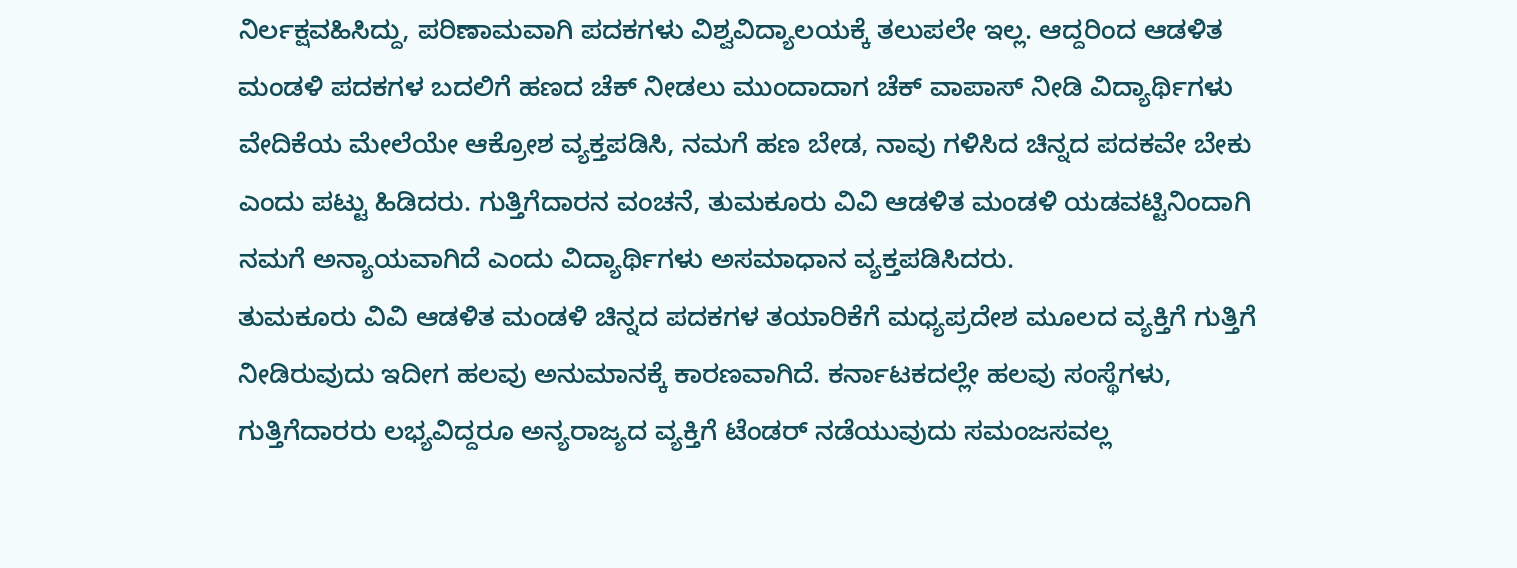ನಿರ್ಲಕ್ಷವಹಿಸಿದ್ದು, ಪರಿಣಾಮವಾಗಿ ಪದಕಗಳು ವಿಶ್ವವಿದ್ಯಾಲಯಕ್ಕೆ ತಲುಪಲೇ ಇಲ್ಲ. ಆದ್ದರಿಂದ ಆಡಳಿತ ಮಂಡಳಿ ಪದಕಗಳ ಬದಲಿಗೆ ಹಣದ ಚೆಕ್ ನೀಡಲು ಮುಂದಾದಾಗ ಚೆಕ್ ವಾಪಾಸ್ ನೀಡಿ ವಿದ್ಯಾರ್ಥಿಗಳು ವೇದಿಕೆಯ ಮೇಲೆಯೇ ಆಕ್ರೋಶ ವ್ಯಕ್ತಪಡಿಸಿ, ನಮಗೆ ಹಣ ಬೇಡ, ನಾವು ಗಳಿಸಿದ ಚಿನ್ನದ ಪದಕವೇ ಬೇಕು ಎಂದು ಪಟ್ಟು ಹಿಡಿದರು. ಗುತ್ತಿಗೆದಾರನ ವಂಚನೆ, ತುಮಕೂರು ವಿವಿ ಆಡಳಿತ ಮಂಡಳಿ ಯಡವಟ್ಟಿನಿಂದಾಗಿ ನಮಗೆ ಅನ್ಯಾಯವಾಗಿದೆ ಎಂದು ವಿದ್ಯಾರ್ಥಿಗಳು ಅಸಮಾಧಾನ ವ್ಯಕ್ತಪಡಿಸಿದರು.
ತುಮಕೂರು ವಿವಿ ಆಡಳಿತ ಮಂಡಳಿ ಚಿನ್ನದ ಪದಕಗಳ ತಯಾರಿಕೆಗೆ ಮಧ್ಯಪ್ರದೇಶ ಮೂಲದ ವ್ಯಕ್ತಿಗೆ ಗುತ್ತಿಗೆ ನೀಡಿರುವುದು ಇದೀಗ ಹಲವು ಅನುಮಾನಕ್ಕೆ ಕಾರಣವಾಗಿದೆ. ಕರ್ನಾಟಕದಲ್ಲೇ ಹಲವು ಸಂಸ್ಥೆಗಳು, ಗುತ್ತಿಗೆದಾರರು ಲಭ್ಯವಿದ್ದರೂ ಅನ್ಯರಾಜ್ಯದ ವ್ಯಕ್ತಿಗೆ ಟೆಂಡರ್ ನಡೆಯುವುದು ಸಮಂಜಸವಲ್ಲ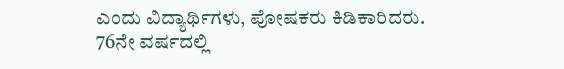ಎಂದು ವಿದ್ಯಾರ್ಥಿಗಳು, ಪೋಷಕರು ಕಿಡಿಕಾರಿದರು.
76ನೇ ವರ್ಷದಲ್ಲಿ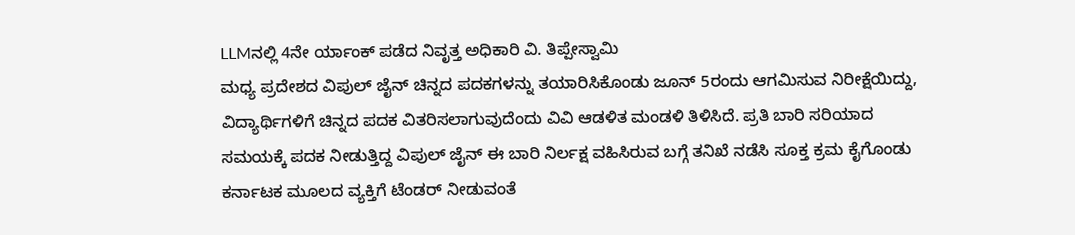LLMನಲ್ಲಿ 4ನೇ ರ್ಯಾಂಕ್ ಪಡೆದ ನಿವೃತ್ತ ಅಧಿಕಾರಿ ವಿ. ತಿಪ್ಪೇಸ್ವಾಮಿ
ಮಧ್ಯ ಪ್ರದೇಶದ ವಿಪುಲ್ ಜೈನ್ ಚಿನ್ನದ ಪದಕಗಳನ್ನು ತಯಾರಿಸಿಕೊಂಡು ಜೂನ್ 5ರಂದು ಆಗಮಿಸುವ ನಿರೀಕ್ಷೆಯಿದ್ದು, ವಿದ್ಯಾರ್ಥಿಗಳಿಗೆ ಚಿನ್ನದ ಪದಕ ವಿತರಿಸಲಾಗುವುದೆಂದು ವಿವಿ ಆಡಳಿತ ಮಂಡಳಿ ತಿಳಿಸಿದೆ. ಪ್ರತಿ ಬಾರಿ ಸರಿಯಾದ ಸಮಯಕ್ಕೆ ಪದಕ ನೀಡುತ್ತಿದ್ದ ವಿಪುಲ್ ಜೈನ್ ಈ ಬಾರಿ ನಿರ್ಲಕ್ಷ ವಹಿಸಿರುವ ಬಗ್ಗೆ ತನಿಖೆ ನಡೆಸಿ ಸೂಕ್ತ ಕ್ರಮ ಕೈಗೊಂಡು ಕರ್ನಾಟಕ ಮೂಲದ ವ್ಯಕ್ತಿಗೆ ಟೆಂಡರ್ ನೀಡುವಂತೆ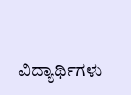ವಿದ್ಯಾರ್ಥಿಗಳು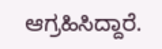ಆಗ್ರಹಿಸಿದ್ದಾರೆ.